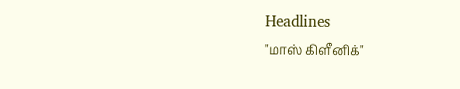Headlines
"மாஸ் கிளீனிக்"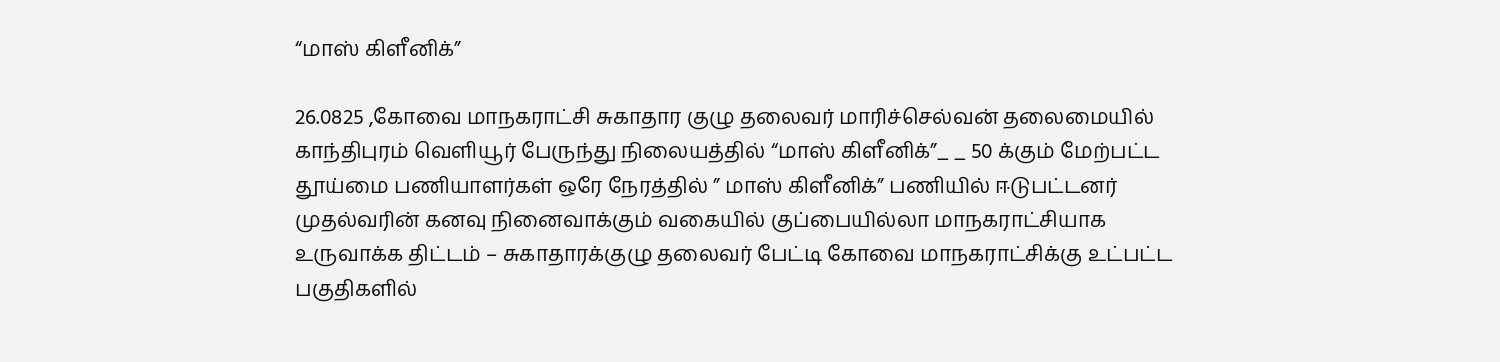“மாஸ் கிளீனிக்”

26.0825 ,கோவை மாநகராட்சி சுகாதார குழு தலைவர் மாரிச்செல்வன் தலைமையில் காந்திபுரம் வெளியூர் பேருந்து நிலையத்தில் “மாஸ் கிளீனிக்”_ _ 50 க்கும் மேற்பட்ட தூய்மை பணியாளர்கள் ஒரே நேரத்தில் ” மாஸ் கிளீனிக்” பணியில் ஈடுபட்டனர் முதல்வரின் கனவு நினைவாக்கும் வகையில் குப்பையில்லா மாநகராட்சியாக உருவாக்க திட்டம் – சுகாதாரக்குழு தலைவர் பேட்டி கோவை மாநகராட்சிக்கு உட்பட்ட பகுதிகளில்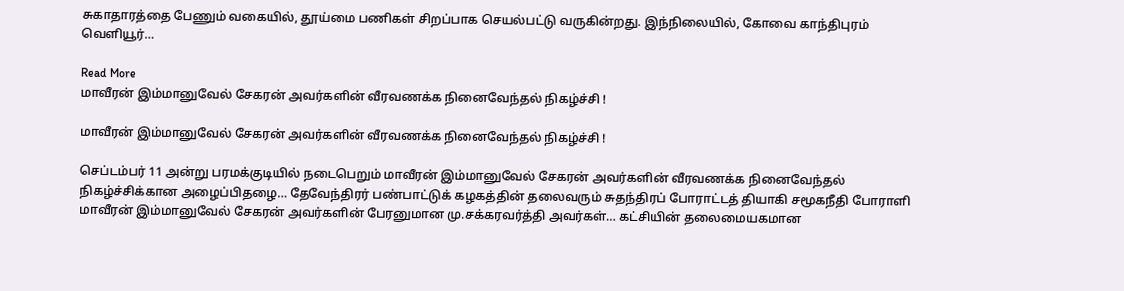சுகாதாரத்தை பேணும் வகையில், தூய்மை பணிகள் சிறப்பாக செயல்பட்டு வருகின்றது. இந்நிலையில், கோவை காந்திபுரம் வெளியூர்…

Read More
மாவீரன் இம்மானுவேல் சேகரன் அவர்களின் வீரவணக்க நினைவேந்தல் நிகழ்ச்சி !

மாவீரன் இம்மானுவேல் சேகரன் அவர்களின் வீரவணக்க நினைவேந்தல் நிகழ்ச்சி !

செப்டம்பர் 11 அன்று பரமக்குடியில் நடைபெறும் மாவீரன் இம்மானுவேல் சேகரன் அவர்களின் வீரவணக்க நினைவேந்தல் நிகழ்ச்சிக்கான அழைப்பிதழை… தேவேந்திரர் பண்பாட்டுக் கழகத்தின் தலைவரும் சுதந்திரப் போராட்டத் தியாகி சமூகநீதி போராளி மாவீரன் இம்மானுவேல் சேகரன் அவர்களின் பேரனுமான மு.சக்கரவர்த்தி அவர்கள்… கட்சியின் தலைமையகமான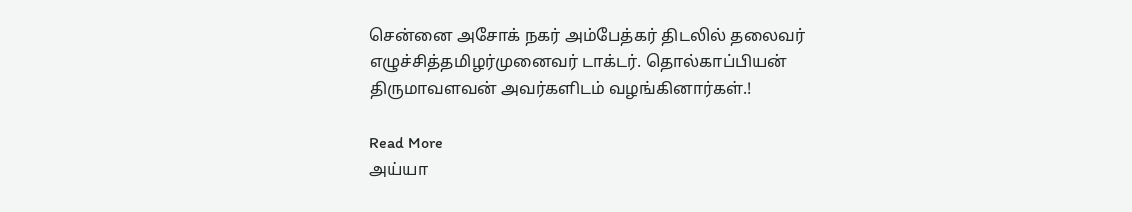சென்னை அசோக் நகர் அம்பேத்கர் திடலில் தலைவர் எழுச்சித்தமிழர்முனைவர் டாக்டர். தொல்காப்பியன் திருமாவளவன் அவர்களிடம் வழங்கினார்கள்.!

Read More
அய்யா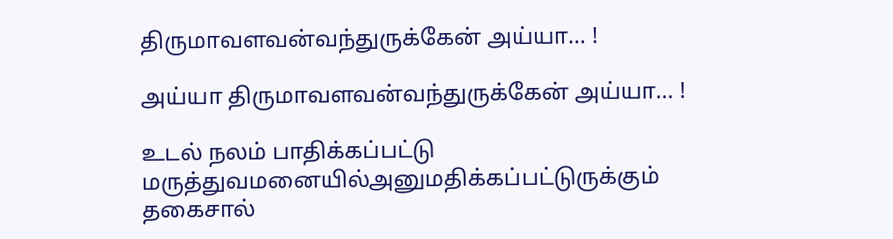திருமாவளவன்வந்துருக்கேன் அய்யா… !

அய்யா திருமாவளவன்வந்துருக்கேன் அய்யா… !

உடல் நலம் பாதிக்கப்பட்டு மருத்துவமனையில்அனுமதிக்கப்பட்டுருக்கும் தகைசால்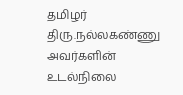தமிழர் திரு.நல்லகண்ணு அவர்களின் உடல்நிலை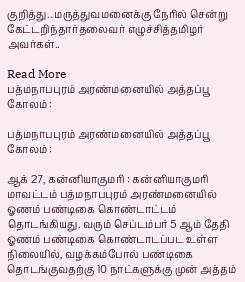குறித்து.. மருத்துவமனைக்கு நேரில் சென்று கேட்டறிந்தார்தலைவர் எழுச்சித்தமிழர் அவர்கள்..

Read More
பத்மநாபபுரம் அரண்மனையில் அத்தப்பூ கோலம் :

பத்மநாபபுரம் அரண்மனையில் அத்தப்பூ கோலம் :

ஆக் 27, கன்னியாகுமரி : கன்னியாகுமரி மாவட்டம் பத்மநாபபுரம் அரண்மனையில் ஓணம் பண்டிகை கொண்டாட்டம் தொடங்கியது. வரும் செப்டம்பர் 5 ஆம் தேதி ஓணம் பண்டிகை கொண்டாடப்பட உள்ள நிலையில், வழக்கம்போல் பண்டிகை தொடங்குவதற்கு 10 நாட்களுக்கு முன் அத்தம்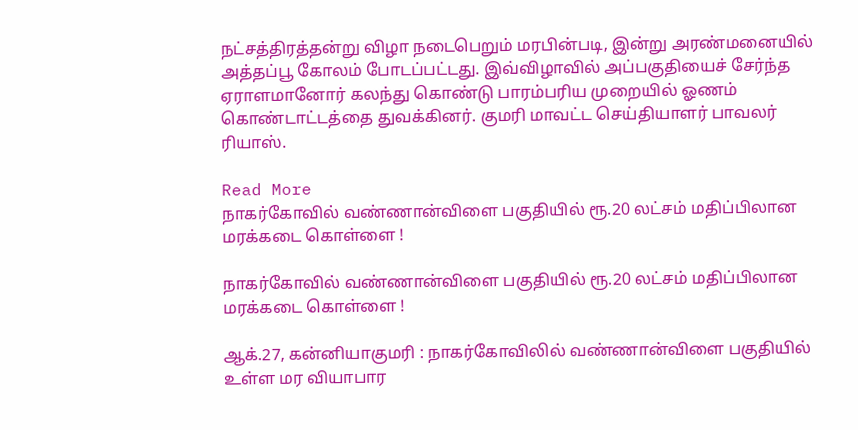நட்சத்திரத்தன்று விழா நடைபெறும் மரபின்படி, இன்று அரண்மனையில் அத்தப்பூ கோலம் போடப்பட்டது. இவ்விழாவில் அப்பகுதியைச் சேர்ந்த ஏராளமானோர் கலந்து கொண்டு பாரம்பரிய முறையில் ஓணம் கொண்டாட்டத்தை துவக்கினர். குமரி மாவட்ட செய்தியாளர் பாவலர் ரியாஸ்.

Read More
நாகர்கோவில் வண்ணான்விளை பகுதியில் ரூ.20 லட்சம் மதிப்பிலான மரக்கடை கொள்ளை !

நாகர்கோவில் வண்ணான்விளை பகுதியில் ரூ.20 லட்சம் மதிப்பிலான மரக்கடை கொள்ளை !

ஆக்.27, கன்னியாகுமரி : நாகர்கோவிலில் வண்ணான்விளை பகுதியில் உள்ள மர வியாபார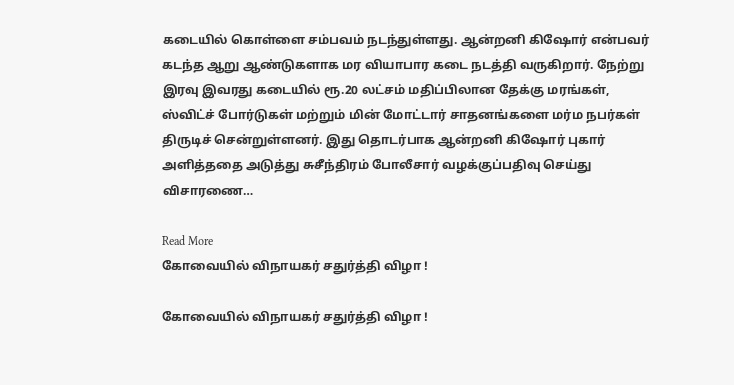கடையில் கொள்ளை சம்பவம் நடந்துள்ளது. ஆன்றனி கிஷோர் என்பவர் கடந்த ஆறு ஆண்டுகளாக மர வியாபார கடை நடத்தி வருகிறார். நேற்று இரவு இவரது கடையில் ரூ.20 லட்சம் மதிப்பிலான தேக்கு மரங்கள், ஸ்விட்ச் போர்டுகள் மற்றும் மின் மோட்டார் சாதனங்களை மர்ம நபர்கள் திருடிச் சென்றுள்ளனர். இது தொடர்பாக ஆன்றனி கிஷோர் புகார் அளித்ததை அடுத்து சுசீந்திரம் போலீசார் வழக்குப்பதிவு செய்து விசாரணை…

Read More
கோவையில் விநாயகர் சதுர்த்தி விழா !

கோவையில் விநாயகர் சதுர்த்தி விழா !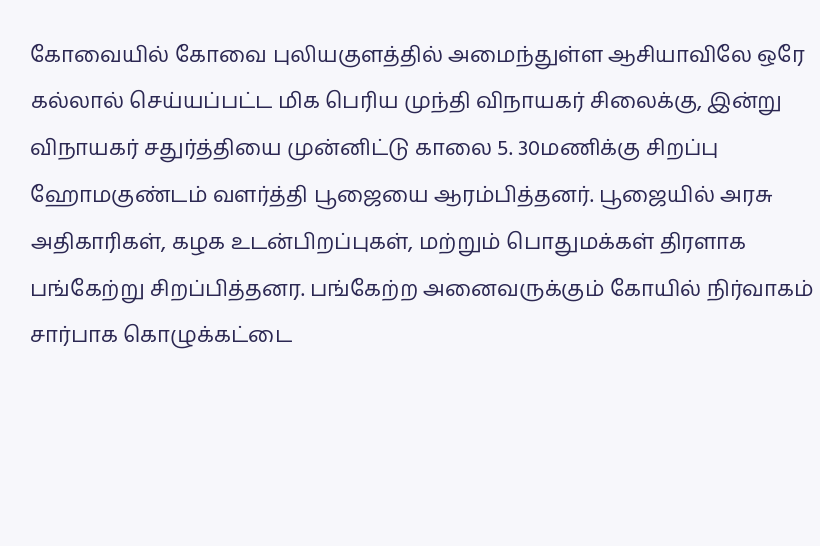கோவையில் கோவை புலியகுளத்தில் அமைந்துள்ள ஆசியாவிலே ஒரே கல்லால் செய்யப்பட்ட மிக பெரிய முந்தி விநாயகர் சிலைக்கு, இன்று விநாயகர் சதுர்த்தியை முன்னிட்டு காலை 5. 30மணிக்கு சிறப்பு ஹோமகுண்டம் வளர்த்தி பூஜையை ஆரம்பித்தனர். பூஜையில் அரசு அதிகாரிகள், கழக உடன்பிறப்புகள், மற்றும் பொதுமக்கள் திரளாக பங்கேற்று சிறப்பித்தனர. பங்கேற்ற அனைவருக்கும் கோயில் நிர்வாகம் சார்பாக கொழுக்கட்டை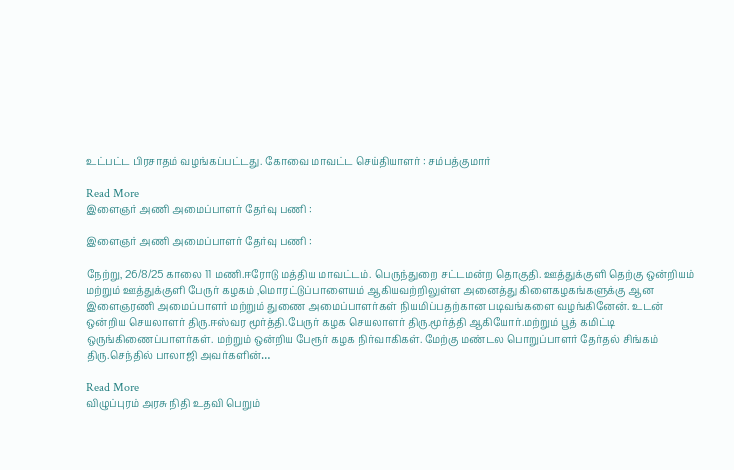உட்பட்ட பிரசாதம் வழங்கப்பட்டது. கோவை மாவட்ட செய்தியாளர் : சம்பத்குமார்

Read More
இளைஞர் அணி அமைப்பாளர் தேர்வு பணி :

இளைஞர் அணி அமைப்பாளர் தேர்வு பணி :

நேற்று, 26/8/25 காலை 11 மணி.ஈரோடு மத்திய மாவட்டம். பெருந்துறை சட்டமன்ற தொகுதி. ஊத்துக்குளி தெற்கு ஒன்றியம் மற்றும் ஊத்துக்குளி பேருர் கழகம் ,மொரட்டுப்பாளையம் ஆகியவற்றிலுள்ள அனைத்து கிளைகழகங்களுக்கு ஆன இளைஞரணி அமைப்பாளர் மற்றும் துணை அமைப்பாளர்கள் நியமிப்பதற்கான படிவங்களை வழங்கினேன். உடன் ஒன்றிய செயலாளர் திரு.ஈஸ்வர மூர்த்தி.பேருர் கழக செயலாளர் திரு.மூர்த்தி ஆகியோர்.மற்றும் பூத் கமிட்டி ஒருங்கிணைப்பாளர்கள். மற்றும் ஒன்றிய பேரூர் கழக நிர்வாகிகள். மேற்கு மண்டல பொறுப்பாளர் தேர்தல் சிங்கம் திரு.செந்தில் பாலாஜி அவர்களின்…

Read More
விழுப்புரம் அரசு நிதி உதவி பெறும்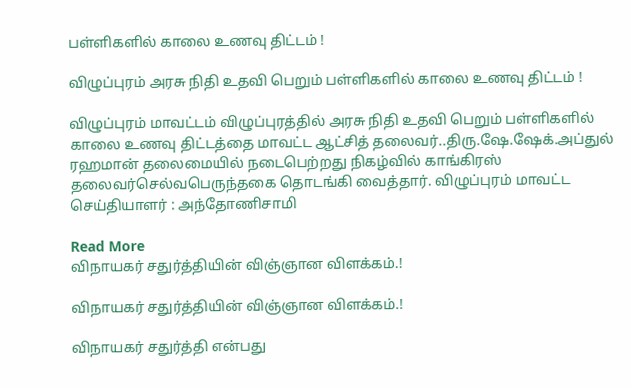பள்ளிகளில் காலை உணவு திட்டம் !

விழுப்புரம் அரசு நிதி உதவி பெறும் பள்ளிகளில் காலை உணவு திட்டம் !

விழுப்புரம் மாவட்டம் விழுப்புரத்தில் அரசு நிதி உதவி பெறும் பள்ளிகளில் காலை உணவு திட்டத்தை மாவட்ட ஆட்சித் தலைவர்..திரு.ஷே.ஷேக்.அப்துல் ரஹமான் தலைமையில் நடைபெற்றது நிகழ்வில் காங்கிரஸ் தலைவர்செல்வபெருந்தகை தொடங்கி வைத்தார். விழுப்புரம் மாவட்ட செய்தியாளர் : அந்தோணிசாமி

Read More
விநாயகர் சதுர்த்தியின் விஞ்ஞான விளக்கம்.!

விநாயகர் சதுர்த்தியின் விஞ்ஞான விளக்கம்.!

விநாயகர் சதுர்த்தி என்பது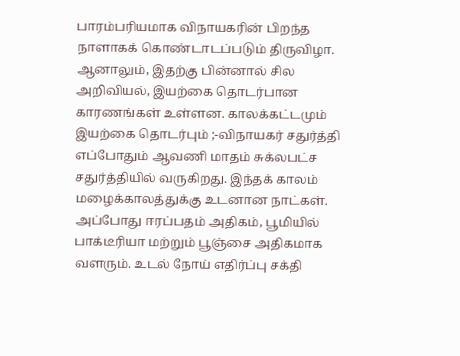பாரம்பரியமாக விநாயகரின் பிறந்த நாளாகக் கொண்டாடப்படும் திருவிழா. ஆனாலும், இதற்கு பின்னால் சில அறிவியல், இயற்கை தொடர்பான காரணங்கள் உள்ளன. காலக்கட்டமும் இயற்கை தொடர்பும் ;-விநாயகர் சதுர்த்தி எப்போதும் ஆவணி மாதம் சுக்லபட்ச சதுர்த்தியில் வருகிறது. இந்தக் காலம் மழைக்காலத்துக்கு உடனான நாட்கள். அப்போது ஈரப்பதம் அதிகம், பூமியில் பாக்டீரியா மற்றும் பூஞ்சை அதிகமாக வளரும். உடல் நோய் எதிர்ப்பு சக்தி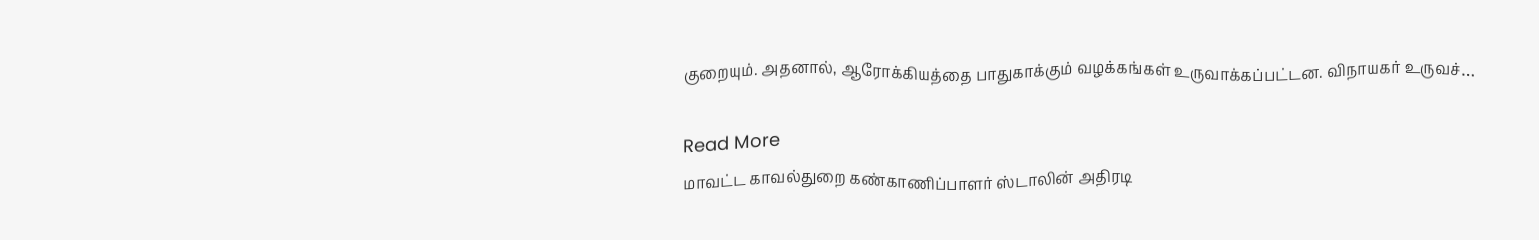குறையும். அதனால், ஆரோக்கியத்தை பாதுகாக்கும் வழக்கங்கள் உருவாக்கப்பட்டன. விநாயகர் உருவச்…

Read More
மாவட்ட காவல்துறை கண்காணிப்பாளர் ஸ்டாலின் அதிரடி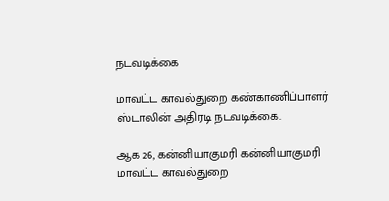நடவடிக்கை

மாவட்ட காவல்துறை கண்காணிப்பாளர் ஸ்டாலின் அதிரடி நடவடிக்கை.

ஆக 26, கன்னியாகுமரி கன்னியாகுமரி மாவட்ட காவல்துறை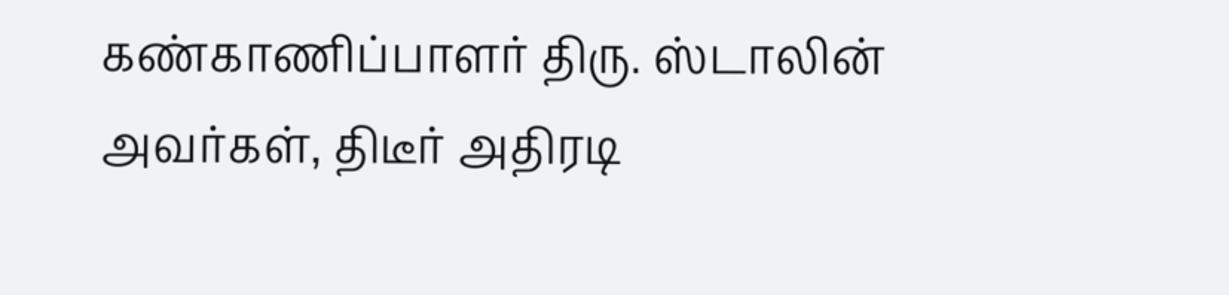கண்காணிப்பாளர் திரு. ஸ்டாலின் அவர்கள், திடீர் அதிரடி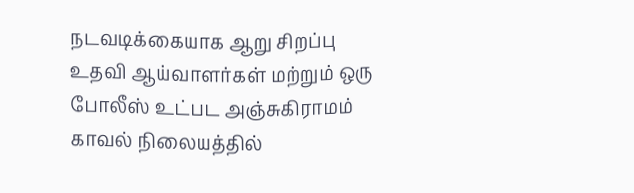நடவடிக்கையாக ஆறு சிறப்பு உதவி ஆய்வாளர்கள் மற்றும் ஒரு போலீஸ் உட்பட அஞ்சுகிராமம் காவல் நிலையத்தில்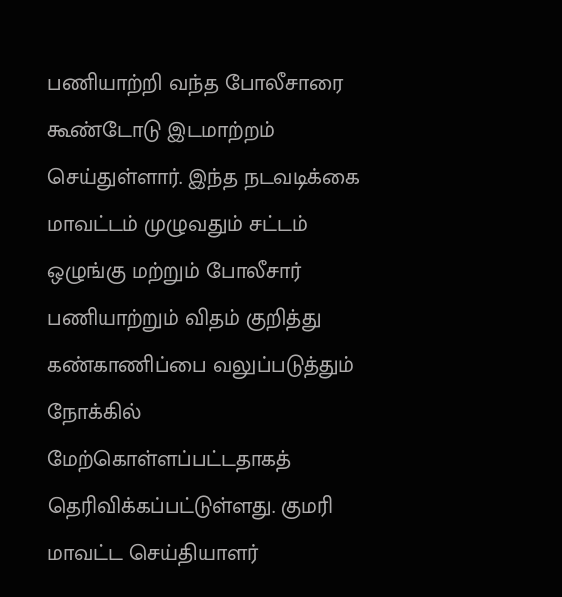பணியாற்றி வந்த போலீசாரை கூண்டோடு இடமாற்றம் செய்துள்ளார். இந்த நடவடிக்கை மாவட்டம் முழுவதும் சட்டம் ஒழுங்கு மற்றும் போலீசார் பணியாற்றும் விதம் குறித்து கண்காணிப்பை வலுப்படுத்தும் நோக்கில் மேற்கொள்ளப்பட்டதாகத் தெரிவிக்கப்பட்டுள்ளது. குமரி மாவட்ட செய்தியாளர்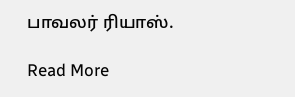பாவலர் ரியாஸ்.

Read More